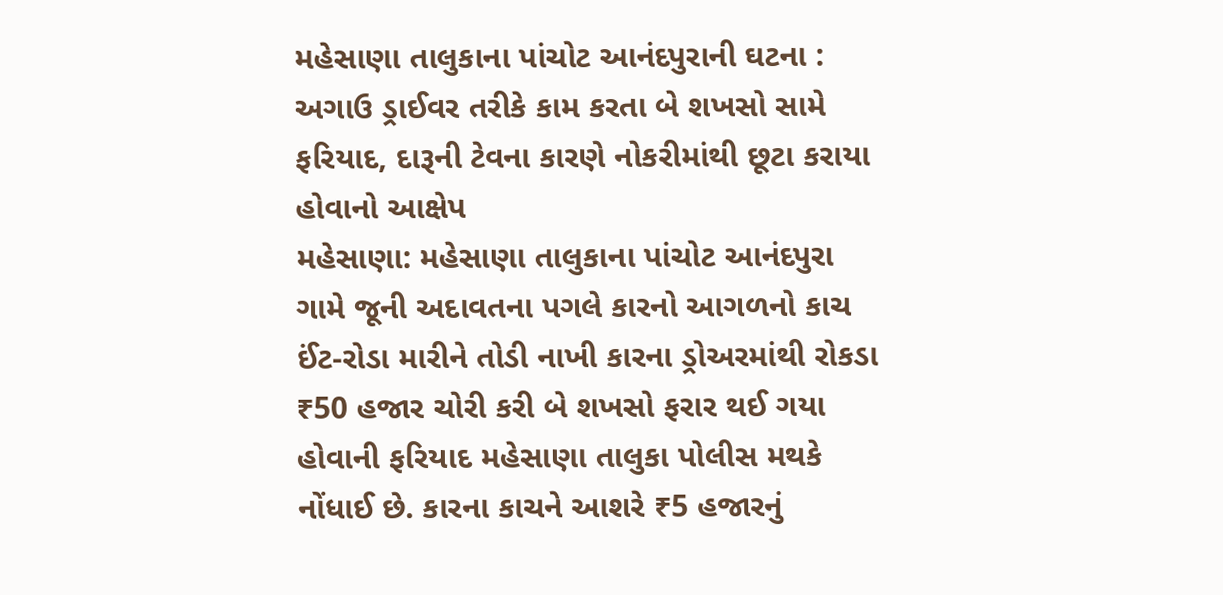મહેસાણા તાલુકાના પાંચોટ આનંદપુરાની ઘટના : અગાઉ ડ્રાઈવર તરીકે કામ કરતા બે શખસો સામે ફરિયાદ, દારૂની ટેવના કારણે નોકરીમાંથી છૂટા કરાયા હોવાનો આક્ષેપ
મહેસાણા: મહેસાણા તાલુકાના પાંચોટ આનંદપુરા ગામે જૂની અદાવતના પગલે કારનો આગળનો કાચ ઈંટ-રોડા મારીને તોડી નાખી કારના ડ્રોઅરમાંથી રોકડા ₹50 હજાર ચોરી કરી બે શખસો ફરાર થઈ ગયા હોવાની ફરિયાદ મહેસાણા તાલુકા પોલીસ મથકે નોંધાઈ છે. કારના કાચને આશરે ₹5 હજારનું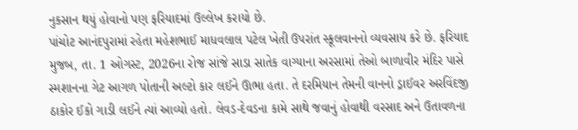નુકસાન થયું હોવાનો પણ ફરિયાદમાં ઉલ્લેખ કરાયો છે.
પાંચોટ આનંદપુરામાં રહેતા મહેશભાઈ માધવલાલ પટેલ ખેતી ઉપરાંત સ્કૂલવાનનો વ્યવસાય કરે છે. ફરિયાદ મુજબ, તા. 1 ઓગસ્ટ, 2026ના રોજ સાંજે સાડા સાતેક વાગ્યાના અરસામાં તેઓ બાળાવીર મંદિર પાસે સ્મશાનના ગેટ આગળ પોતાની અલ્ટો કાર લઈને ઊભા હતા. તે દરમિયાન તેમની વાનનો ડ્રાઈવર અરવિંદજી ઠાકોર ઈકો ગાડી લઈને ત્યાં આવ્યો હતો. લેવડ-દેવડના કામે સાથે જવાનું હોવાથી વરસાદ અને ઉતાવળના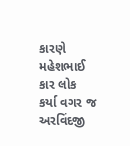કારણે મહેશભાઈ કાર લોક કર્યા વગર જ અરવિંદજી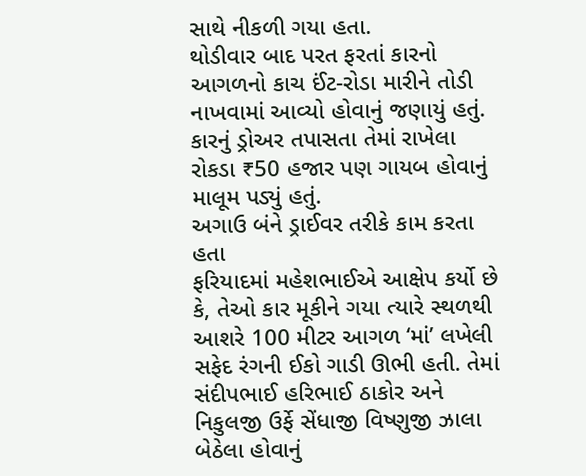સાથે નીકળી ગયા હતા.
થોડીવાર બાદ પરત ફરતાં કારનો આગળનો કાચ ઈંટ-રોડા મારીને તોડી નાખવામાં આવ્યો હોવાનું જણાયું હતું. કારનું ડ્રોઅર તપાસતા તેમાં રાખેલા રોકડા ₹50 હજાર પણ ગાયબ હોવાનું માલૂમ પડ્યું હતું.
અગાઉ બંને ડ્રાઈવર તરીકે કામ કરતા હતા
ફરિયાદમાં મહેશભાઈએ આક્ષેપ કર્યો છે કે, તેઓ કાર મૂકીને ગયા ત્યારે સ્થળથી આશરે 100 મીટર આગળ ‘માં’ લખેલી સફેદ રંગની ઈકો ગાડી ઊભી હતી. તેમાં સંદીપભાઈ હરિભાઈ ઠાકોર અને નિકુલજી ઉર્ફે સેંધાજી વિષ્ણુજી ઝાલા બેઠેલા હોવાનું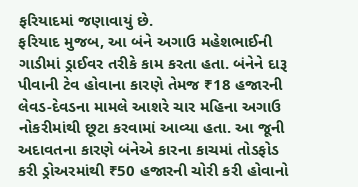ફરિયાદમાં જણાવાયું છે.
ફરિયાદ મુજબ, આ બંને અગાઉ મહેશભાઈની ગાડીમાં ડ્રાઈવર તરીકે કામ કરતા હતા. બંનેને દારૂ પીવાની ટેવ હોવાના કારણે તેમજ ₹18 હજારની લેવડ-દેવડના મામલે આશરે ચાર મહિના અગાઉ નોકરીમાંથી છૂટા કરવામાં આવ્યા હતા. આ જૂની અદાવતના કારણે બંનેએ કારના કાચમાં તોડફોડ કરી ડ્રોઅરમાંથી ₹50 હજારની ચોરી કરી હોવાનો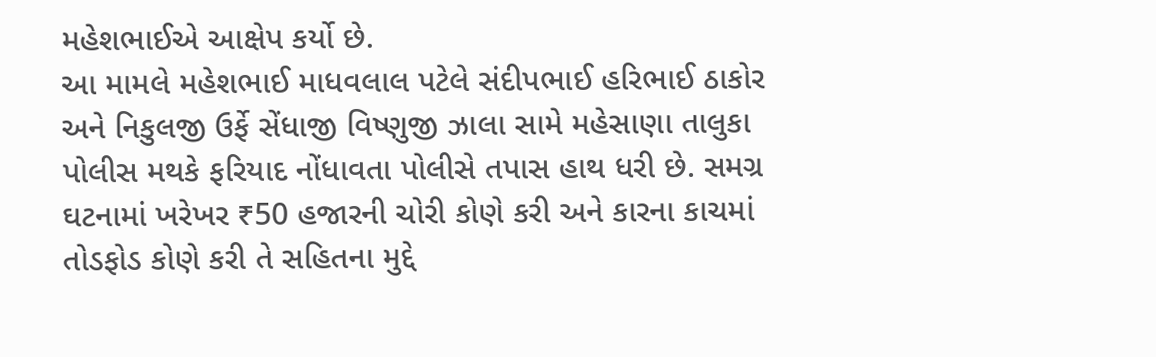મહેશભાઈએ આક્ષેપ કર્યો છે.
આ મામલે મહેશભાઈ માધવલાલ પટેલે સંદીપભાઈ હરિભાઈ ઠાકોર અને નિકુલજી ઉર્ફે સેંધાજી વિષ્ણુજી ઝાલા સામે મહેસાણા તાલુકા પોલીસ મથકે ફરિયાદ નોંધાવતા પોલીસે તપાસ હાથ ધરી છે. સમગ્ર ઘટનામાં ખરેખર ₹50 હજારની ચોરી કોણે કરી અને કારના કાચમાં તોડફોડ કોણે કરી તે સહિતના મુદ્દે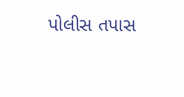પોલીસ તપાસ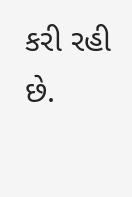કરી રહી છે.